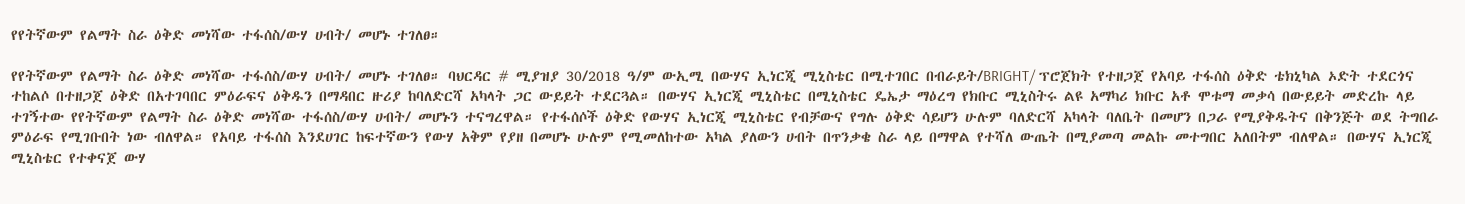የየትኛውም የልማት ስራ ዕቅድ መነሻው ተፋሰስ/ውሃ ሀብት/ መሆኑ ተገለፀ።

የየትኛውም የልማት ስራ ዕቅድ መነሻው ተፋሰስ/ውሃ ሀብት/ መሆኑ ተገለፀ። ባህርዳር # ሚያዝያ 30/2018 ዓ/ም ውኢሚ በውሃና ኢነርጂ ሚኒስቴር በሚተገበር በብራይት/BRIGHT/ ፕሮጀክት የተዘጋጀ የአባይ ተፋሰስ ዕቅድ ቴክኒካል ኦድት ተደርጎና ተከልሶ በተዘጋጀ ዕቅድ በአተገባበር ምዕራፍና ዕቅዱን በማዳበር ዙሪያ ከባለድርሻ አካላት ጋር ውይይት ተደርጓል። በውሃና ኢነርጂ ሚኒስቴር በሚኒስቴር ዴኤታ ማዕረግ የክቡር ሚኒስትሩ ልዩ አማካሪ ክቡር አቶ ሞቱማ መቃሳ በውይይት መድረኩ ላይ ተገኝተው የየትኛውም የልማት ስራ ዕቅድ መነሻው ተፋሰስ/ውሃ ሀብት/ መሆኑን ተናግረዋል። የተፋሰሶች ዕቅድ የውሃና ኢነርጂ ሚኒስቴር የብቻውና የግሉ ዕቅድ ሳይሆን ሁሉም ባለድርሻ አካላት ባለቤት በመሆን በጋራ የሚያቅዱትና በቅንጅት ወደ ትግበራ ምዕራፍ የሚገቡበት ነው ብለዋል። የአባይ ተፋሰስ እንደሀገር ከፍተኛውን የውሃ አቅም የያዘ በመሆኑ ሁሉም የሚመለከተው አካል ያለውን ሀብት በጥንቃቄ ስራ ላይ በማዋል የተሻለ ውጤት በሚያመጣ መልኩ መተግበር አለበትም ብለዋል። በውሃና ኢነርጂ ሚኒስቴር የተቀናጀ ውሃ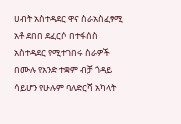ሀብት አስተዳደር ዋና ስራአስፈፃሚ አቶ ደበበ ደፈርሶ በተፋሰስ አስተዳደር የሚተገበሩ ስራዎች በሙሉ የአንድ ተቋም ብቻ ጎዳይ ሳይሆን የሁሉም ባለድርሻ አካላት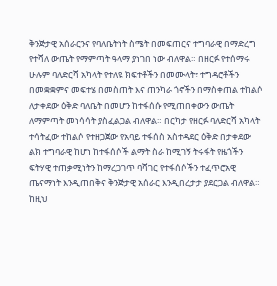ቅንጅታዊ አሰራርንና የባለቤትነት ስሜት በመፍጠርና ተግባራዊ በማድረግ የተሻለ ውጤት የማምጣት ዓላማ ያነገበ ነው ብለዋል። በዘርፉ የተሰማሩ ሁሉም ባለድርሻ አካላት የተለዩ ክፍተቶችን በመሙላት፣ ተግዳሮቶችን በመቋቋምና መፍተሄ በመስጠት እና ጠንካራ ጎኖችን በማስቀጠል ተከልሶ ለታቀደው ዕቅድ ባለቤት በመሆን ከተፋሰሱ የሚጠበቀውን ውጤት ለማምጣት መነሳሳት ያስፈልጋል ብለዋል። በርካታ የዘርፉ ባለድርሻ አካላት ተሳትፈው ተከልሶ የተዘጋጀው የአባይ ተፋሰስ አስተዳደር ዕቅድ በታቀደው ልክ ተግባራዊ ከሆነ ከተፋሰሶች ልማት ስራ ከሚገኝ ትሩፋት የዜጎችን ፍትሃዊ ተጠቃሚነትን ከማረጋገጥ ባሻገር የተፋሰሶችን ተፈጥሮአዊ ጤናማነት እንዲጠበቅና ቅንጅታዊ አሰራር እንዲበረታታ ያደርጋል ብለዋል። ከዚህ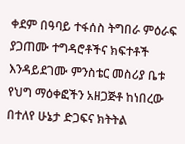ቀደም በዓባይ ተፋሰስ ትግበራ ምዕራፍ ያጋጠሙ ተግዳሮቶችና ክፍተቶች እንዳይደገሙ ምንስቴር መስሪያ ቤቱ የህግ ማዕቀፎችን አዘጋጅቶ ከነበረው በተለየ ሁኔታ ድጋፍና ክትትል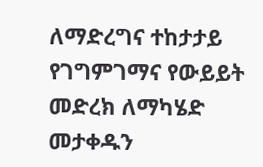ለማድረግና ተከታታይ የገግምገማና የውይይት መድረክ ለማካሄድ መታቀዱን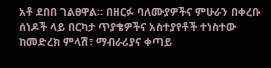አቶ ደበበ ገልፀዋል። በዘርፉ ባለሙያዎችና ምሁራን በቀረቡ ሰነዶች ላይ በርካታ ጥያቄዎችና አስተያየቶች ተነስተው ከመድረክ ምላሽ፣ ማብራሪያና ቀጣይ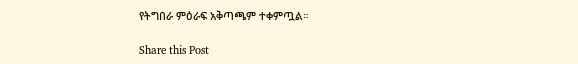የትግበራ ምዕራፍ አቅጣጫም ተቀምጧል።

Share this Post